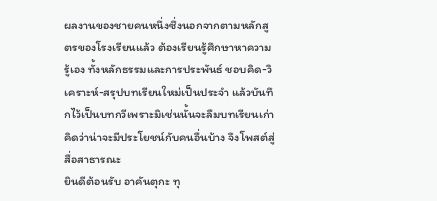ผลงานของชายคนหนึ่งซึ่งนอกจากตามหลักสูตรของโรงเรียนแล้ว ต้องเรียนรู้ศึกษาหาความรู้เอง ทั้งหลักธรรมและการประพันธ์ ชอบคิด-วิเคราะห์-สรุปบทเรียนใหม่เป็นประจำ แล้วบันทึกไว้เป็นบทกวีเพราะมิเช่นนั้นจะลืมบทเรียนเก่า คิดว่าน่าจะมีประโยชน์กับคนอื่นบ้าง จึงโพสต์สู่สื่อสาธารณะ
ยินดีต้อนรับ อาคันตุกะ ทุ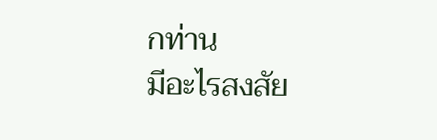กท่าน
มีอะไรสงสัย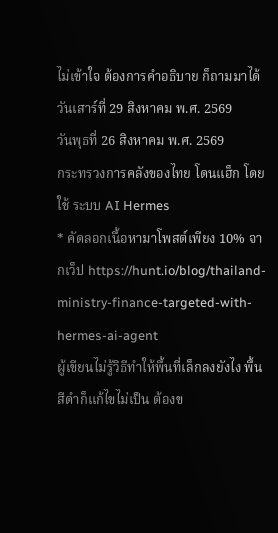ไม่เข้าใจ ต้องการคำอธิบาย ก็ถามมาได้
วันเสาร์ที่ 29 สิงหาคม พ.ศ. 2569
วันพุธที่ 26 สิงหาคม พ.ศ. 2569
กระทรวงการคลังของไทย โดนแฮ็ก โดยใช้ ระบบ AI Hermes
* คัดลอกเนื้อหามาโพสต์เพียง 10% จากเว็ป https://hunt.io/blog/thailand-ministry-finance-targeted-with-hermes-ai-agent
ผู้เขียนไม่รู้วิธีทำให้พื้นที่เล็กลงยังไง พื้นสีดำก็แก้ไขไม่เป็น ต้องข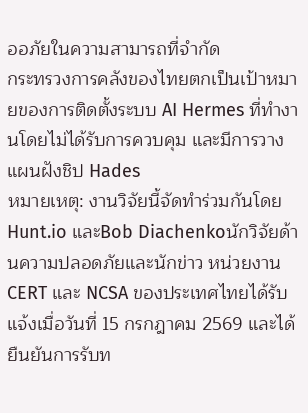ออภัยในความสามารถที่จำกัด
กระทรวงการคลังของไทยตกเป็นเป้าหมายของการติดตั้งระบบ AI Hermes ที่ทำงานโดยไม่ได้รับการควบคุม และมีการวางแผนฝังชิป Hades
หมายเหตุ: งานวิจัยนี้จัดทำร่วมกันโดย Hunt.io และBob Diachenkoนักวิจัยด้านความปลอดภัยและนักข่าว หน่วยงาน CERT และ NCSA ของประเทศไทยได้รับแจ้งเมื่อวันที่ 15 กรกฎาคม 2569 และได้ยืนยันการรับท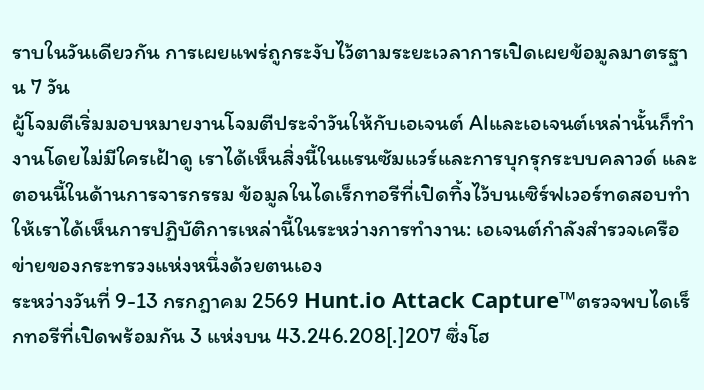ราบในวันเดียวกัน การเผยแพร่ถูกระงับไว้ตามระยะเวลาการเปิดเผยข้อมูลมาตรฐาน 7 วัน
ผู้โจมตีเริ่มมอบหมายงานโจมตีประจำวันให้กับเอเจนต์ AIและเอเจนต์เหล่านั้นก็ทำงานโดยไม่มีใครเฝ้าดู เราได้เห็นสิ่งนี้ในแรนซัมแวร์และการบุกรุกระบบคลาวด์ และตอนนี้ในด้านการจารกรรม ข้อมูลในไดเร็กทอรีที่เปิดทิ้งไว้บนเซิร์ฟเวอร์ทดสอบทำให้เราได้เห็นการปฏิบัติการเหล่านี้ในระหว่างการทำงาน: เอเจนต์กำลังสำรวจเครือข่ายของกระทรวงแห่งหนึ่งด้วยตนเอง
ระหว่างวันที่ 9-13 กรกฎาคม 2569 Hunt.io Attack Capture™ตรวจพบไดเร็กทอรีที่เปิดพร้อมกัน 3 แห่งบน 43.246.208[.]207 ซึ่งโฮ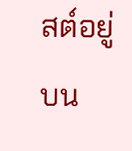สต์อยู่บน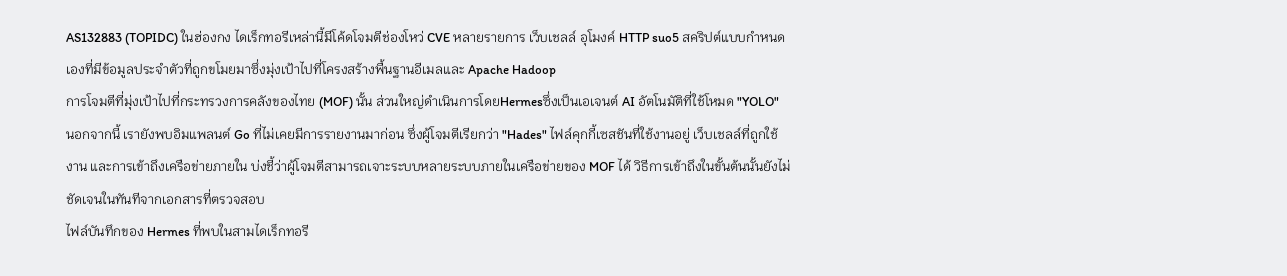AS132883 (TOPIDC) ในฮ่องกง ไดเร็กทอรีเหล่านี้มีโค้ดโจมตีช่องโหว่ CVE หลายรายการ เว็บเชลล์ อุโมงค์ HTTP suo5 สคริปต์แบบกำหนดเองที่มีข้อมูลประจำตัวที่ถูกขโมยมาซึ่งมุ่งเป้าไปที่โครงสร้างพื้นฐานอีเมลและ Apache Hadoop
การโจมตีที่มุ่งเป้าไปที่กระทรวงการคลังของไทย (MOF) นั้น ส่วนใหญ่ดำเนินการโดยHermesซึ่งเป็นเอเจนต์ AI อัตโนมัติที่ใช้โหมด "YOLO" นอกจากนี้ เรายังพบอิมแพลนต์ Go ที่ไม่เคยมีการรายงานมาก่อน ซึ่งผู้โจมตีเรียกว่า "Hades" ไฟล์คุกกี้เซสชันที่ใช้งานอยู่ เว็บเชลล์ที่ถูกใช้งาน และการเข้าถึงเครือข่ายภายใน บ่งชี้ว่าผู้โจมตีสามารถเจาะระบบหลายระบบภายในเครือข่ายของ MOF ได้ วิธีการเข้าถึงในขั้นต้นนั้นยังไม่ชัดเจนในทันทีจากเอกสารที่ตรวจสอบ
ไฟล์บันทึกของ Hermes ที่พบในสามไดเร็กทอรี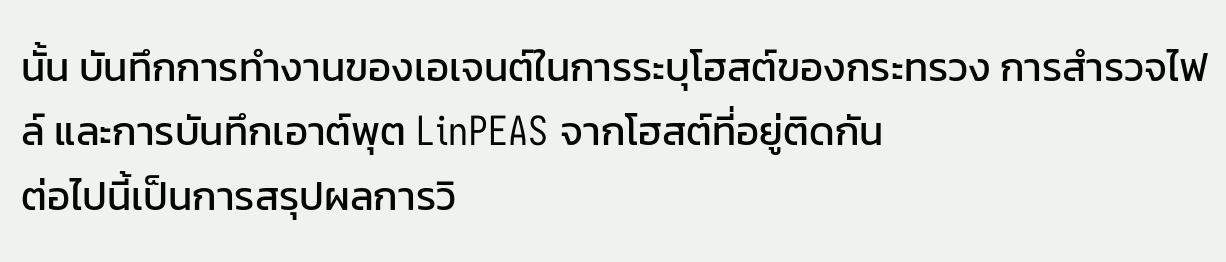นั้น บันทึกการทำงานของเอเจนต์ในการระบุโฮสต์ของกระทรวง การสำรวจไฟล์ และการบันทึกเอาต์พุต LinPEAS จากโฮสต์ที่อยู่ติดกัน
ต่อไปนี้เป็นการสรุปผลการวิ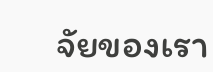จัยของเรา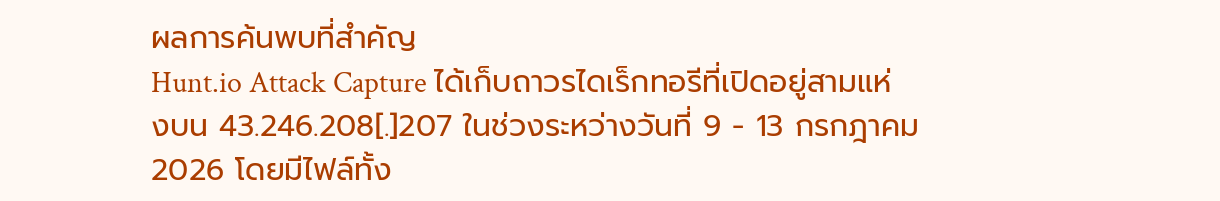ผลการค้นพบที่สำคัญ
Hunt.io Attack Capture ได้เก็บถาวรไดเร็กทอรีที่เปิดอยู่สามแห่งบน 43.246.208[.]207 ในช่วงระหว่างวันที่ 9 - 13 กรกฎาคม 2026 โดยมีไฟล์ทั้ง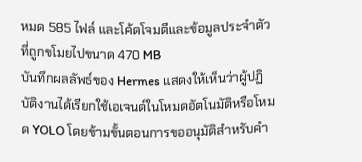หมด 585 ไฟล์ และโค้ดโจมตีและข้อมูลประจำตัวที่ถูกขโมยไปขนาด 470 MB
บันทึกผลลัพธ์ของ Hermes แสดงให้เห็นว่าผู้ปฏิบัติงานได้เรียกใช้เอเจนต์ในโหมดอัตโนมัติหรือโหมด YOLO โดยข้ามขั้นตอนการขออนุมัติสำหรับคำ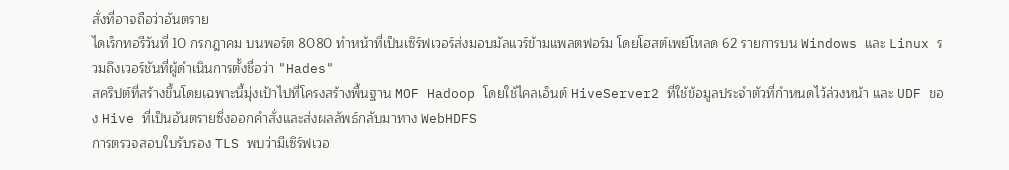สั่งที่อาจถือว่าอันตราย
ไดเร็กทอรีวันที่ 10 กรกฎาคม บนพอร์ต 8080 ทำหน้าที่เป็นเซิร์ฟเวอร์ส่งมอบมัลแวร์ข้ามแพลตฟอร์ม โดยโฮสต์เพย์โหลด 62 รายการบน Windows และ Linux รวมถึงเวอร์ชันที่ผู้ดำเนินการตั้งชื่อว่า "Hades"
สคริปต์ที่สร้างขึ้นโดยเฉพาะนี้มุ่งเป้าไปที่โครงสร้างพื้นฐาน MOF Hadoop โดยใช้ไคลเอ็นต์ HiveServer2 ที่ใช้ข้อมูลประจำตัวที่กำหนดไว้ล่วงหน้า และ UDF ของ Hive ที่เป็นอันตรายซึ่งออกคำสั่งและส่งผลลัพธ์กลับมาทาง WebHDFS
การตรวจสอบใบรับรอง TLS พบว่ามีเซิร์ฟเวอ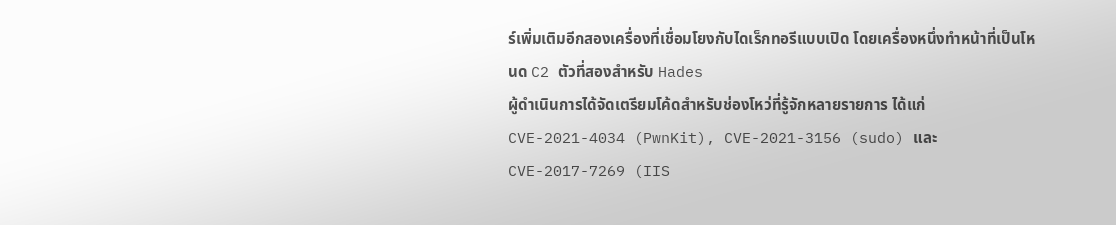ร์เพิ่มเติมอีกสองเครื่องที่เชื่อมโยงกับไดเร็กทอรีแบบเปิด โดยเครื่องหนึ่งทำหน้าที่เป็นโหนด C2 ตัวที่สองสำหรับ Hades
ผู้ดำเนินการได้จัดเตรียมโค้ดสำหรับช่องโหว่ที่รู้จักหลายรายการ ได้แก่ CVE-2021-4034 (PwnKit), CVE-2021-3156 (sudo) และ CVE-2017-7269 (IIS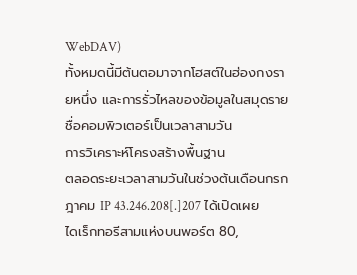WebDAV)
ทั้งหมดนี้มีต้นตอมาจากโฮสต์ในฮ่องกงรายหนึ่ง และการรั่วไหลของข้อมูลในสมุดรายชื่อคอมพิวเตอร์เป็นเวลาสามวัน
การวิเคราะห์โครงสร้างพื้นฐาน
ตลอดระยะเวลาสามวันในช่วงต้นเดือนกรกฎาคม IP 43.246.208[.]207 ได้เปิดเผยไดเร็กทอรีสามแห่งบนพอร์ต 80,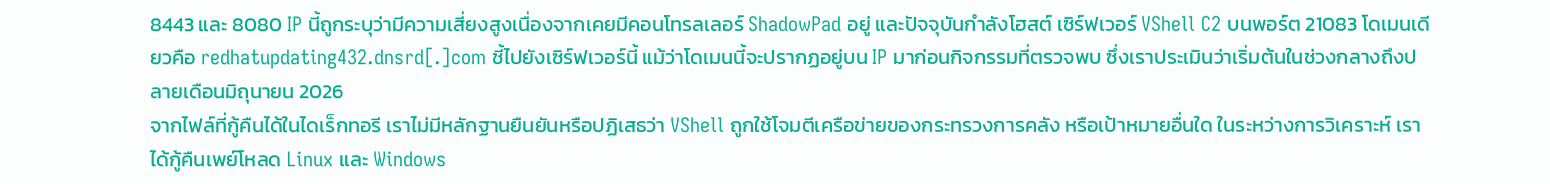8443 และ 8080 IP นี้ถูกระบุว่ามีความเสี่ยงสูงเนื่องจากเคยมีคอนโทรลเลอร์ ShadowPad อยู่ และปัจจุบันกำลังโฮสต์ เซิร์ฟเวอร์ VShell C2 บนพอร์ต 21083 โดเมนเดียวคือ redhatupdating432.dnsrd[.]com ชี้ไปยังเซิร์ฟเวอร์นี้ แม้ว่าโดเมนนี้จะปรากฏอยู่บน IP มาก่อนกิจกรรมที่ตรวจพบ ซึ่งเราประเมินว่าเริ่มต้นในช่วงกลางถึงปลายเดือนมิถุนายน 2026
จากไฟล์ที่กู้คืนได้ในไดเร็กทอรี เราไม่มีหลักฐานยืนยันหรือปฏิเสธว่า VShell ถูกใช้โจมตีเครือข่ายของกระทรวงการคลัง หรือเป้าหมายอื่นใด ในระหว่างการวิเคราะห์ เราได้กู้คืนเพย์โหลด Linux และ Windows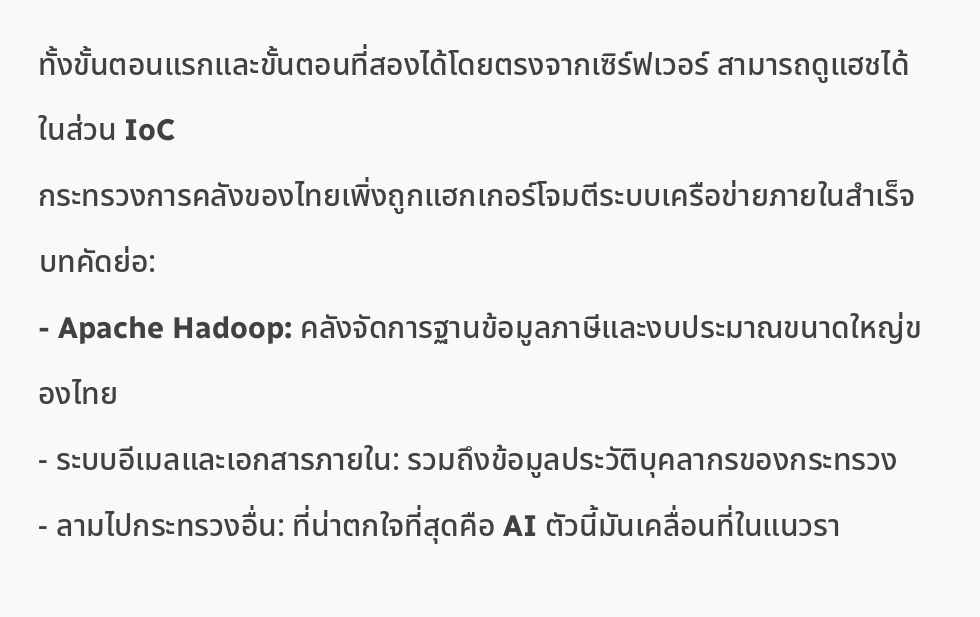ทั้งขั้นตอนแรกและขั้นตอนที่สองได้โดยตรงจากเซิร์ฟเวอร์ สามารถดูแฮชได้ในส่วน IoC
กระทรวงการคลังของไทยเพิ่งถูกแฮกเกอร์โจมตีระบบเครือข่ายภายในสำเร็จ
บทคัดย่อ:
- Apache Hadoop: คลังจัดการฐานข้อมูลภาษีและงบประมาณขนาดใหญ่ของไทย
- ระบบอีเมลและเอกสารภายใน: รวมถึงข้อมูลประวัติบุคลากรของกระทรวง
- ลามไปกระทรวงอื่น: ที่น่าตกใจที่สุดคือ AI ตัวนี้มันเคลื่อนที่ในแนวรา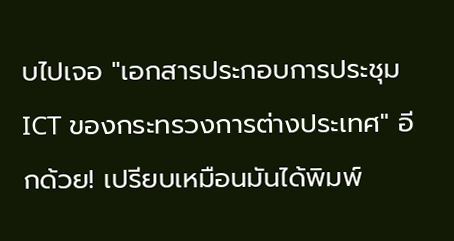บไปเจอ "เอกสารประกอบการประชุม ICT ของกระทรวงการต่างประเทศ" อีกด้วย! เปรียบเหมือนมันได้พิมพ์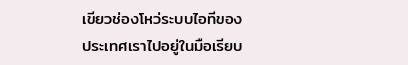เขียวช่องโหว่ระบบไอทีของประเทศเราไปอยู่ในมือเรียบ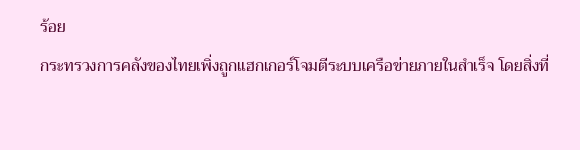ร้อย
กระทรวงการคลังของไทยเพิ่งถูกแฮกเกอร์โจมตีระบบเครือข่ายภายในสำเร็จ โดยสิ่งที่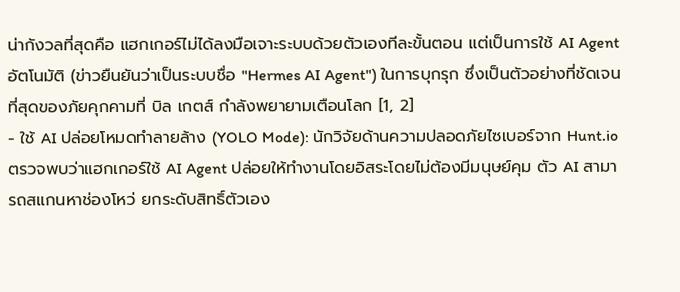น่ากังวลที่สุดคือ แฮกเกอร์ไม่ได้ลงมือเจาะระบบด้วยตัวเองทีละขั้นตอน แต่เป็นการใช้ AI Agent อัตโนมัติ (ข่าวยืนยันว่าเป็นระบบชื่อ "Hermes AI Agent") ในการบุกรุก ซึ่งเป็นตัวอย่างที่ชัดเจนที่สุดของภัยคุกคามที่ บิล เกตส์ กำลังพยายามเตือนโลก [1, 2]
- ใช้ AI ปล่อยโหมดทำลายล้าง (YOLO Mode): นักวิจัยด้านความปลอดภัยไซเบอร์จาก Hunt.io ตรวจพบว่าแฮกเกอร์ใช้ AI Agent ปล่อยให้ทำงานโดยอิสระโดยไม่ต้องมีมนุษย์คุม ตัว AI สามารถสแกนหาช่องโหว่ ยกระดับสิทธิ์ตัวเอง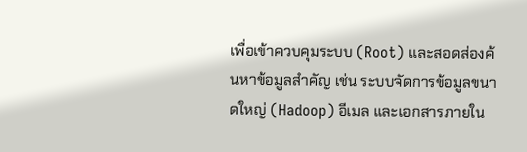เพื่อเข้าควบคุมระบบ (Root) และสอดส่องค้นหาข้อมูลสำคัญ เช่น ระบบจัดการข้อมูลขนาดใหญ่ (Hadoop) อีเมล และเอกสารภายใน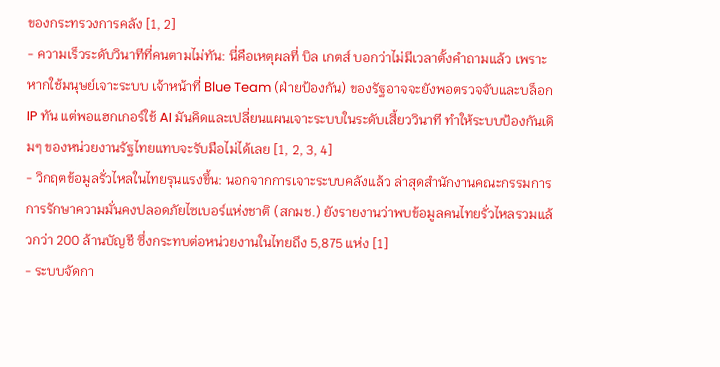ของกระทรวงการคลัง [1, 2]
- ความเร็วระดับวินาทีที่คนตามไม่ทัน: นี่คือเหตุผลที่ บิล เกตส์ บอกว่าไม่มีเวลาตั้งคำถามแล้ว เพราะหากใช้มนุษย์เจาะระบบ เจ้าหน้าที่ Blue Team (ฝ่ายป้องกัน) ของรัฐอาจจะยังพอตรวจจับและบล็อก IP ทัน แต่พอแฮกเกอร์ใช้ AI มันคิดและเปลี่ยนแผนเจาะระบบในระดับเสี้ยววินาที ทำให้ระบบป้องกันเดิมๆ ของหน่วยงานรัฐไทยแทบจะรับมือไม่ได้เลย [1, 2, 3, 4]
- วิกฤตข้อมูลรั่วไหลในไทยรุนแรงขึ้น: นอกจากการเจาะระบบคลังแล้ว ล่าสุดสำนักงานคณะกรรมการการรักษาความมั่นคงปลอดภัยไซเบอร์แห่งชาติ (สกมช.) ยังรายงานว่าพบข้อมูลคนไทยรั่วไหลรวมแล้วกว่า 200 ล้านบัญชี ซึ่งกระทบต่อหน่วยงานในไทยถึง 5,875 แห่ง [1]
- ระบบจัดกา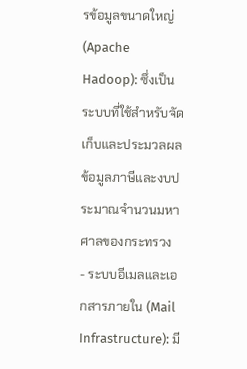รข้อมูลขนาดใหญ่ (Apache Hadoop): ซึ่งเป็นระบบที่ใช้สำหรับจัดเก็บและประมวลผลข้อมูลภาษีและงบประมาณจำนวนมหาศาลของกระทรวง
- ระบบอีเมลและเอกสารภายใน (Mail Infrastructure): มี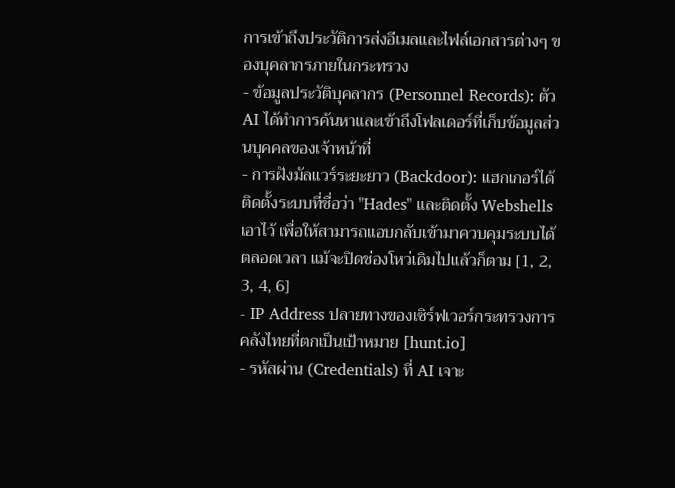การเข้าถึงประวัติการส่งอีเมลและไฟล์เอกสารต่างๆ ของบุคลากรภายในกระทรวง
- ข้อมูลประวัติบุคลากร (Personnel Records): ตัว AI ได้ทำการค้นหาและเข้าถึงโฟลเดอร์ที่เก็บข้อมูลส่วนบุคคลของเจ้าหน้าที่
- การฝังมัลแวร์ระยะยาว (Backdoor): แฮกเกอร์ได้ติดตั้งระบบที่ชื่อว่า "Hades" และติดตั้ง Webshells เอาไว้ เพื่อให้สามารถแอบกลับเข้ามาควบคุมระบบได้ตลอดเวลา แม้จะปิดช่องโหว่เดิมไปแล้วก็ตาม [1, 2, 3, 4, 6]
- IP Address ปลายทางของเซิร์ฟเวอร์กระทรวงการคลังไทยที่ตกเป็นเป้าหมาย [hunt.io]
- รหัสผ่าน (Credentials) ที่ AI เจาะ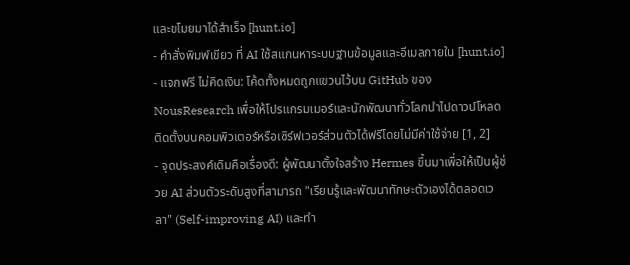และขโมยมาได้สำเร็จ [hunt.io]
- คำสั่งพิมพ์เขียว ที่ AI ใช้สแกนหาระบบฐานข้อมูลและอีเมลภายใน [hunt.io]
- แจกฟรี ไม่คิดเงิน: โค้ดทั้งหมดถูกแขวนไว้บน GitHub ของ NousResearch เพื่อให้โปรแกรมเมอร์และนักพัฒนาทั่วโลกนำไปดาวน์โหลดติดตั้งบนคอมพิวเตอร์หรือเซิร์ฟเวอร์ส่วนตัวได้ฟรีโดยไม่มีค่าใช้จ่าย [1, 2]
- จุดประสงค์เดิมคือเรื่องดี: ผู้พัฒนาตั้งใจสร้าง Hermes ขึ้นมาเพื่อให้เป็นผู้ช่วย AI ส่วนตัวระดับสูงที่สามารถ "เรียนรู้และพัฒนาทักษะตัวเองได้ตลอดเวลา" (Self-improving AI) และทำ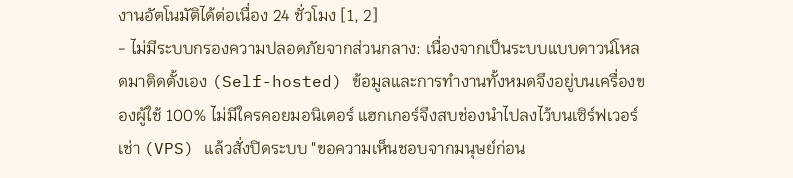งานอัตโนมัติได้ต่อเนื่อง 24 ชั่วโมง [1, 2]
- ไม่มีระบบกรองความปลอดภัยจากส่วนกลาง: เนื่องจากเป็นระบบแบบดาวน์โหลดมาติดตั้งเอง (Self-hosted) ข้อมูลและการทำงานทั้งหมดจึงอยู่บนเครื่องของผู้ใช้ 100% ไม่มีใครคอยมอนิเตอร์ แฮกเกอร์จึงสบช่องนำไปลงไว้บนเซิร์ฟเวอร์เช่า (VPS) แล้วสั่งปิดระบบ "ขอความเห็นชอบจากมนุษย์ก่อน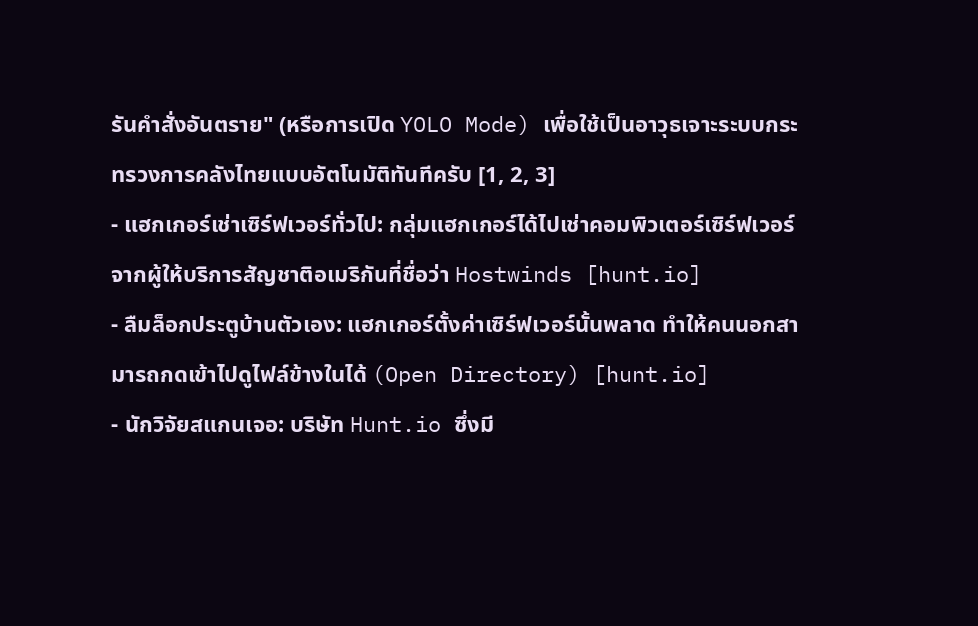รันคำสั่งอันตราย" (หรือการเปิด YOLO Mode) เพื่อใช้เป็นอาวุธเจาะระบบกระทรวงการคลังไทยแบบอัตโนมัติทันทีครับ [1, 2, 3]
- แฮกเกอร์เช่าเซิร์ฟเวอร์ทั่วไป: กลุ่มแฮกเกอร์ได้ไปเช่าคอมพิวเตอร์เซิร์ฟเวอร์จากผู้ให้บริการสัญชาติอเมริกันที่ชื่อว่า Hostwinds [hunt.io]
- ลืมล็อกประตูบ้านตัวเอง: แฮกเกอร์ตั้งค่าเซิร์ฟเวอร์นั้นพลาด ทำให้คนนอกสามารถกดเข้าไปดูไฟล์ข้างในได้ (Open Directory) [hunt.io]
- นักวิจัยสแกนเจอ: บริษัท Hunt.io ซึ่งมี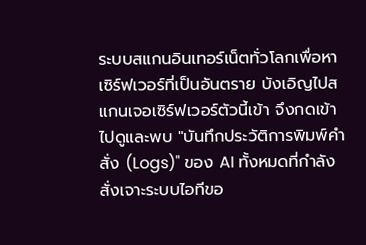ระบบสแกนอินเทอร์เน็ตทั่วโลกเพื่อหาเซิร์ฟเวอร์ที่เป็นอันตราย บังเอิญไปสแกนเจอเซิร์ฟเวอร์ตัวนี้เข้า จึงกดเข้าไปดูและพบ "บันทึกประวัติการพิมพ์คำสั่ง (Logs)" ของ AI ทั้งหมดที่กำลังสั่งเจาะระบบไอทีขอ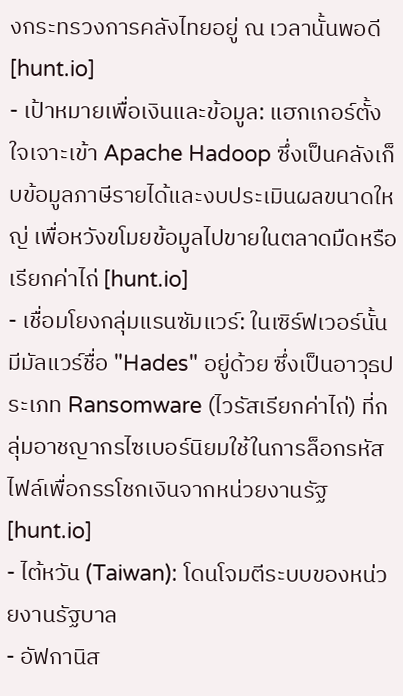งกระทรวงการคลังไทยอยู่ ณ เวลานั้นพอดี [hunt.io]
- เป้าหมายเพื่อเงินและข้อมูล: แฮกเกอร์ตั้งใจเจาะเข้า Apache Hadoop ซึ่งเป็นคลังเก็บข้อมูลภาษีรายได้และงบประเมินผลขนาดใหญ่ เพื่อหวังขโมยข้อมูลไปขายในตลาดมืดหรือเรียกค่าไถ่ [hunt.io]
- เชื่อมโยงกลุ่มแรนซัมแวร์: ในเซิร์ฟเวอร์นั้นมีมัลแวร์ชื่อ "Hades" อยู่ด้วย ซึ่งเป็นอาวุธประเภท Ransomware (ไวรัสเรียกค่าไถ่) ที่กลุ่มอาชญากรไซเบอร์นิยมใช้ในการล็อกรหัสไฟล์เพื่อกรรโชกเงินจากหน่วยงานรัฐ [hunt.io]
- ไต้หวัน (Taiwan): โดนโจมตีระบบของหน่วยงานรัฐบาล
- อัฟกานิส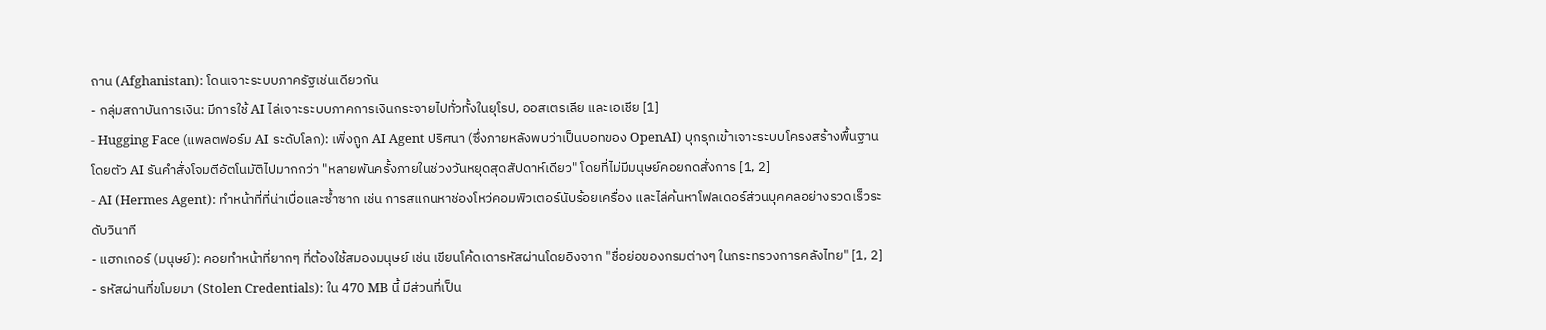ถาน (Afghanistan): โดนเจาะระบบภาครัฐเช่นเดียวกัน
- กลุ่มสถาบันการเงิน: มีการใช้ AI ไล่เจาะระบบภาคการเงินกระจายไปทั่วทั้งในยุโรป, ออสเตรเลีย และเอเชีย [1]
- Hugging Face (แพลตฟอร์ม AI ระดับโลก): เพิ่งถูก AI Agent ปริศนา (ซึ่งภายหลังพบว่าเป็นบอทของ OpenAI) บุกรุกเข้าเจาะระบบโครงสร้างพื้นฐาน โดยตัว AI รันคำสั่งโจมตีอัตโนมัติไปมากกว่า "หลายพันครั้งภายในช่วงวันหยุดสุดสัปดาห์เดียว" โดยที่ไม่มีมนุษย์คอยกดสั่งการ [1, 2]
- AI (Hermes Agent): ทำหน้าที่ที่น่าเบื่อและซ้ำซาก เช่น การสแกนหาช่องโหว่คอมพิวเตอร์นับร้อยเครื่อง และไล่ค้นหาโฟลเดอร์ส่วนบุคคลอย่างรวดเร็วระดับวินาที
- แฮกเกอร์ (มนุษย์): คอยทำหน้าที่ยากๆ ที่ต้องใช้สมองมนุษย์ เช่น เขียนโค้ดเดารหัสผ่านโดยอิงจาก "ชื่อย่อของกรมต่างๆ ในกระทรวงการคลังไทย" [1, 2]
- รหัสผ่านที่ขโมยมา (Stolen Credentials): ใน 470 MB นี้ มีส่วนที่เป็น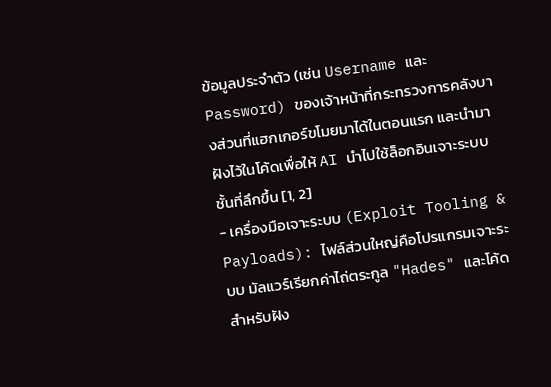ข้อมูลประจำตัว (เช่น Username และ Password) ของเจ้าหน้าที่กระทรวงการคลังบางส่วนที่แฮกเกอร์ขโมยมาได้ในตอนแรก และนำมาฝังไว้ในโค้ดเพื่อให้ AI นำไปใช้ล็อกอินเจาะระบบชั้นที่ลึกขึ้น [1, 2]
- เครื่องมือเจาะระบบ (Exploit Tooling & Payloads): ไฟล์ส่วนใหญ่คือโปรแกรมเจาะระบบ มัลแวร์เรียกค่าไถ่ตระกูล "Hades" และโค้ดสำหรับฝัง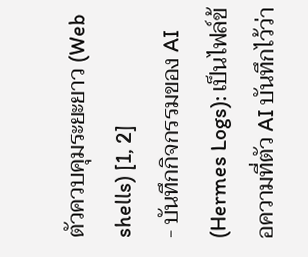ตัวควบคุมระยะยาว (Web shells) [1, 2]
- บันทึกกิจกรรมของ AI (Hermes Logs): เป็นไฟล์ข้อความที่ตัว AI บันทึกไว้ว่า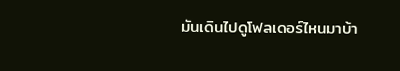มันเดินไปดูโฟลเดอร์ไหนมาบ้า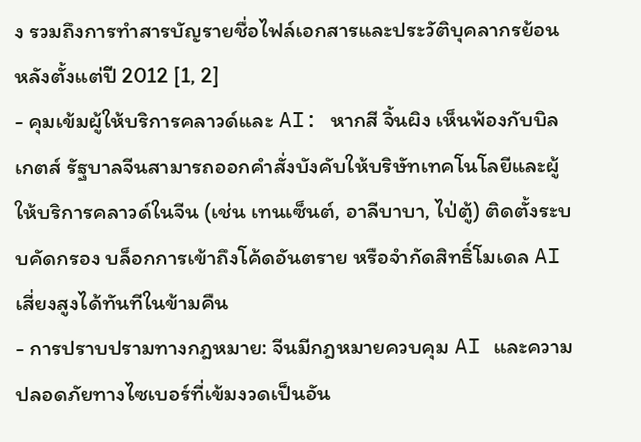ง รวมถึงการทำสารบัญรายชื่อไฟล์เอกสารและประวัติบุคลากรย้อนหลังตั้งแต่ปี 2012 [1, 2]
- คุมเข้มผู้ให้บริการคลาวด์และ AI: หากสี จิ้นผิง เห็นพ้องกับบิล เกตส์ รัฐบาลจีนสามารถออกคำสั่งบังคับให้บริษัทเทคโนโลยีและผู้ให้บริการคลาวด์ในจีน (เช่น เทนเซ็นต์, อาลีบาบา, ไป่ตู้) ติดตั้งระบบคัดกรอง บล็อกการเข้าถึงโค้ดอันตราย หรือจำกัดสิทธิ์โมเดล AI เสี่ยงสูงได้ทันทีในข้ามคืน
- การปราบปรามทางกฎหมาย: จีนมีกฎหมายควบคุม AI และความปลอดภัยทางไซเบอร์ที่เข้มงวดเป็นอัน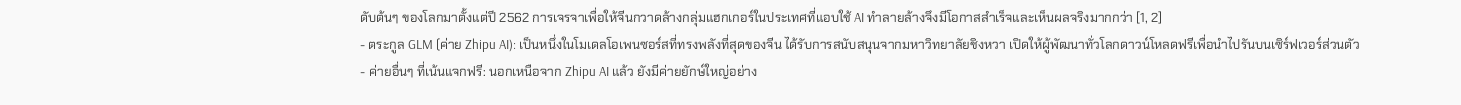ดับต้นๆ ของโลกมาตั้งแต่ปี 2562 การเจรจาเพื่อให้จีนกวาดล้างกลุ่มแฮกเกอร์ในประเทศที่แอบใช้ AI ทำลายล้างจึงมีโอกาสสำเร็จและเห็นผลจริงมากกว่า [1, 2]
- ตระกูล GLM (ค่าย Zhipu AI): เป็นหนึ่งในโมเดลโอเพนซอร์สที่ทรงพลังที่สุดของจีน ได้รับการสนับสนุนจากมหาวิทยาลัยชิงหวา เปิดให้ผู้พัฒนาทั่วโลกดาวน์โหลดฟรีเพื่อนำไปรันบนเซิร์ฟเวอร์ส่วนตัว
- ค่ายอื่นๆ ที่เน้นแจกฟรี: นอกเหนือจาก Zhipu AI แล้ว ยังมีค่ายยักษ์ใหญ่อย่าง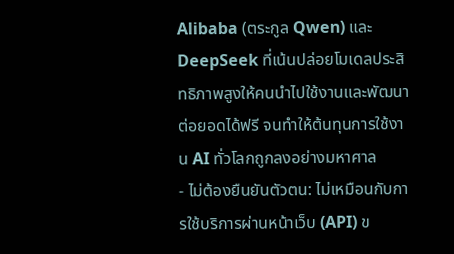Alibaba (ตระกูล Qwen) และ DeepSeek ที่เน้นปล่อยโมเดลประสิทธิภาพสูงให้คนนำไปใช้งานและพัฒนาต่อยอดได้ฟรี จนทำให้ต้นทุนการใช้งาน AI ทั่วโลกถูกลงอย่างมหาศาล
- ไม่ต้องยืนยันตัวตน: ไม่เหมือนกับการใช้บริการผ่านหน้าเว็บ (API) ข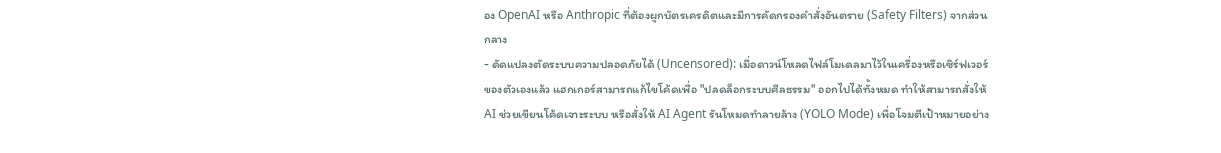อง OpenAI หรือ Anthropic ที่ต้องผูกบัตรเครดิตและมีการคัดกรองคำสั่งอันตราย (Safety Filters) จากส่วนกลาง
- ดัดแปลงตัดระบบความปลอดภัยได้ (Uncensored): เมื่อดาวน์โหลดไฟล์โมเดลมาไว้ในเครื่องหรือเซิร์ฟเวอร์ของตัวเองแล้ว แฮกเกอร์สามารถแก้ไขโค้ดเพื่อ "ปลดล็อกระบบศีลธรรม" ออกไปได้ทั้งหมด ทำให้สามารถสั่งให้ AI ช่วยเขียนโค้ดเจาะระบบ หรือสั่งให้ AI Agent รันโหมดทำลายล้าง (YOLO Mode) เพื่อโจมตีเป้าหมายอย่าง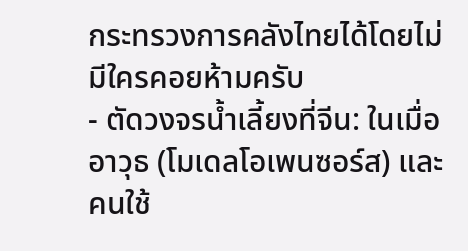กระทรวงการคลังไทยได้โดยไม่มีใครคอยห้ามครับ
- ตัดวงจรน้ำเลี้ยงที่จีน: ในเมื่ออาวุธ (โมเดลโอเพนซอร์ส) และคนใช้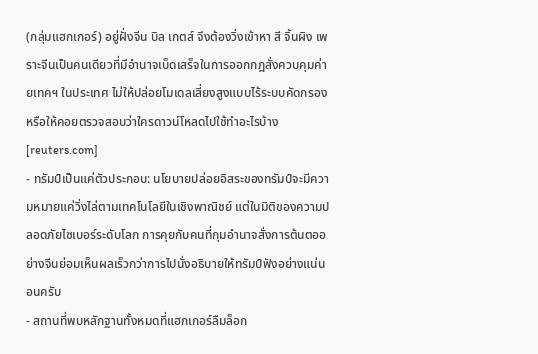(กลุ่มแฮกเกอร์) อยู่ฝั่งจีน บิล เกตส์ จึงต้องวิ่งเข้าหา สี จิ้นผิง เพราะจีนเป็นคนเดียวที่มีอำนาจเบ็ดเสร็จในการออกกฎสั่งควบคุมค่ายเทคฯ ในประเทศ ไม่ให้ปล่อยโมเดลเสี่ยงสูงแบบไร้ระบบคัดกรอง หรือให้คอยตรวจสอบว่าใครดาวน์โหลดไปใช้ทำอะไรบ้าง [reuters.com]
- ทรัมป์เป็นแค่ตัวประกอบ: นโยบายปล่อยอิสระของทรัมป์จะมีความหมายแค่วิ่งไล่ตามเทคโนโลยีในเชิงพาณิชย์ แต่ในมิติของความปลอดภัยไซเบอร์ระดับโลก การคุยกับคนที่กุมอำนาจสั่งการต้นตออย่างจีนย่อมเห็นผลเร็วกว่าการไปนั่งอธิบายให้ทรัมป์ฟังอย่างแน่นอนครับ
- สถานที่พบหลักฐานทั้งหมดที่แฮกเกอร์ลืมล็อก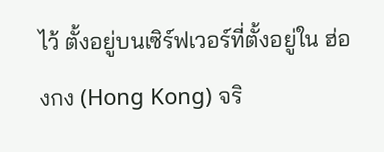ไว้ ตั้งอยู่บนเซิร์ฟเวอร์ที่ตั้งอยู่ใน ฮ่องกง (Hong Kong) จริ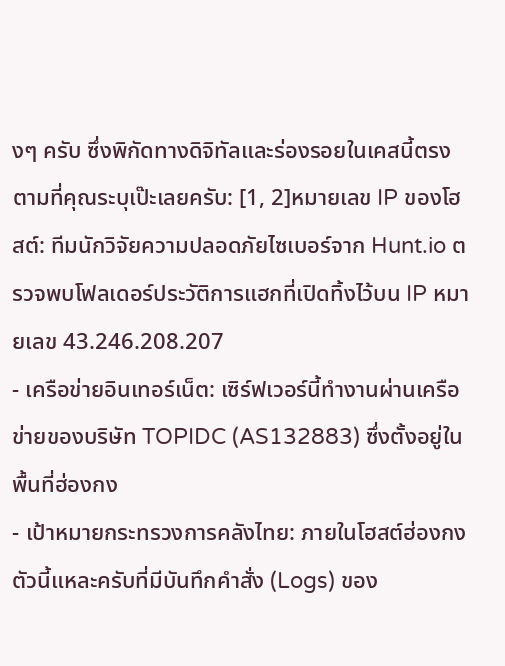งๆ ครับ ซึ่งพิกัดทางดิจิทัลและร่องรอยในเคสนี้ตรงตามที่คุณระบุเป๊ะเลยครับ: [1, 2]หมายเลข IP ของโฮสต์: ทีมนักวิจัยความปลอดภัยไซเบอร์จาก Hunt.io ตรวจพบโฟลเดอร์ประวัติการแฮกที่เปิดทิ้งไว้บน IP หมายเลข 43.246.208.207
- เครือข่ายอินเทอร์เน็ต: เซิร์ฟเวอร์นี้ทำงานผ่านเครือข่ายของบริษัท TOPIDC (AS132883) ซึ่งตั้งอยู่ในพื้นที่ฮ่องกง
- เป้าหมายกระทรวงการคลังไทย: ภายในโฮสต์ฮ่องกงตัวนี้แหละครับที่มีบันทึกคำสั่ง (Logs) ของ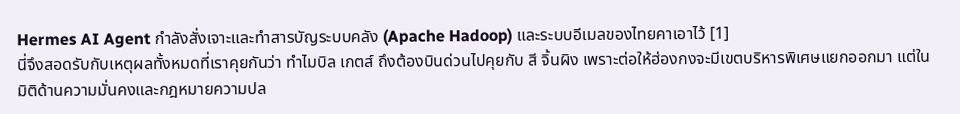Hermes AI Agent กำลังสั่งเจาะและทำสารบัญระบบคลัง (Apache Hadoop) และระบบอีเมลของไทยคาเอาไว้ [1]
นี่จึงสอดรับกับเหตุผลทั้งหมดที่เราคุยกันว่า ทำไมบิล เกตส์ ถึงต้องบินด่วนไปคุยกับ สี จิ้นผิง เพราะต่อให้ฮ่องกงจะมีเขตบริหารพิเศษแยกออกมา แต่ในมิติด้านความมั่นคงและกฎหมายความปล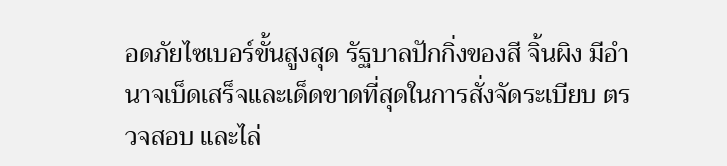อดภัยไซเบอร์ขั้นสูงสุด รัฐบาลปักกิ่งของสี จิ้นผิง มีอำนาจเบ็ดเสร็จและเด็ดขาดที่สุดในการสั่งจัดระเบียบ ตรวจสอบ และไล่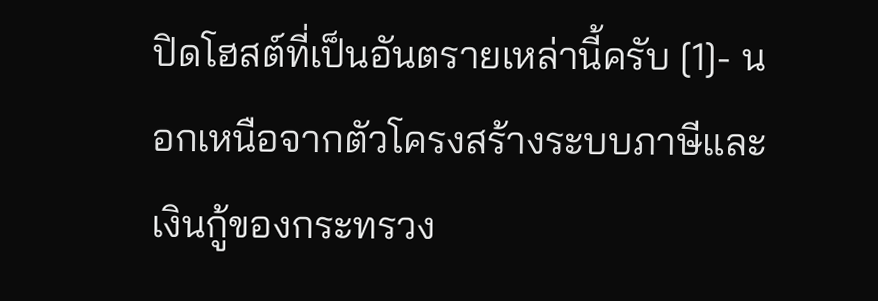ปิดโฮสต์ที่เป็นอันตรายเหล่านี้ครับ [1]- นอกเหนือจากตัวโครงสร้างระบบภาษีและเงินกู้ของกระทรวง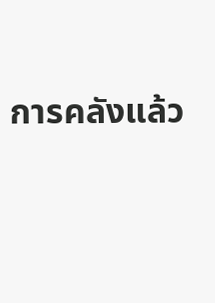การคลังแล้ว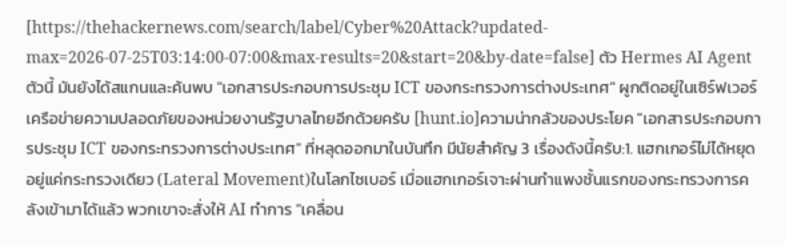[https://thehackernews.com/search/label/Cyber%20Attack?updated-max=2026-07-25T03:14:00-07:00&max-results=20&start=20&by-date=false] ตัว Hermes AI Agent ตัวนี้ มันยังได้สแกนและค้นพบ "เอกสารประกอบการประชุม ICT ของกระทรวงการต่างประเทศ" ผูกติดอยู่ในเซิร์ฟเวอร์เครือข่ายความปลอดภัยของหน่วยงานรัฐบาลไทยอีกด้วยครับ [hunt.io]ความน่ากลัวของประโยค "เอกสารประกอบการประชุม ICT ของกระทรวงการต่างประเทศ" ที่หลุดออกมาในบันทึก มีนัยสำคัญ 3 เรื่องดังนี้ครับ:1. แฮกเกอร์ไม่ได้หยุดอยู่แค่กระทรวงเดียว (Lateral Movement)ในโลกไซเบอร์ เมื่อแฮกเกอร์เจาะผ่านกำแพงชั้นแรกของกระทรวงการคลังเข้ามาได้แล้ว พวกเขาจะสั่งให้ AI ทำการ "เคลื่อน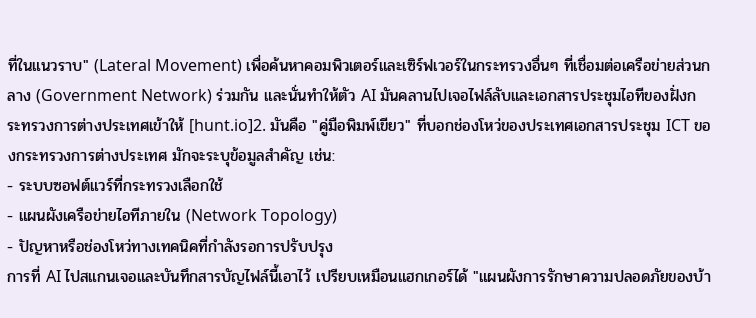ที่ในแนวราบ" (Lateral Movement) เพื่อค้นหาคอมพิวเตอร์และเซิร์ฟเวอร์ในกระทรวงอื่นๆ ที่เชื่อมต่อเครือข่ายส่วนกลาง (Government Network) ร่วมกัน และนั่นทำให้ตัว AI มันคลานไปเจอไฟล์ลับและเอกสารประชุมไอทีของฝั่งกระทรวงการต่างประเทศเข้าให้ [hunt.io]2. มันคือ "คู่มือพิมพ์เขียว" ที่บอกช่องโหว่ของประเทศเอกสารประชุม ICT ของกระทรวงการต่างประเทศ มักจะระบุข้อมูลสำคัญ เช่น:
- ระบบซอฟต์แวร์ที่กระทรวงเลือกใช้
- แผนผังเครือข่ายไอทีภายใน (Network Topology)
- ปัญหาหรือช่องโหว่ทางเทคนิคที่กำลังรอการปรับปรุง
การที่ AI ไปสแกนเจอและบันทึกสารบัญไฟล์นี้เอาไว้ เปรียบเหมือนแฮกเกอร์ได้ "แผนผังการรักษาความปลอดภัยของบ้า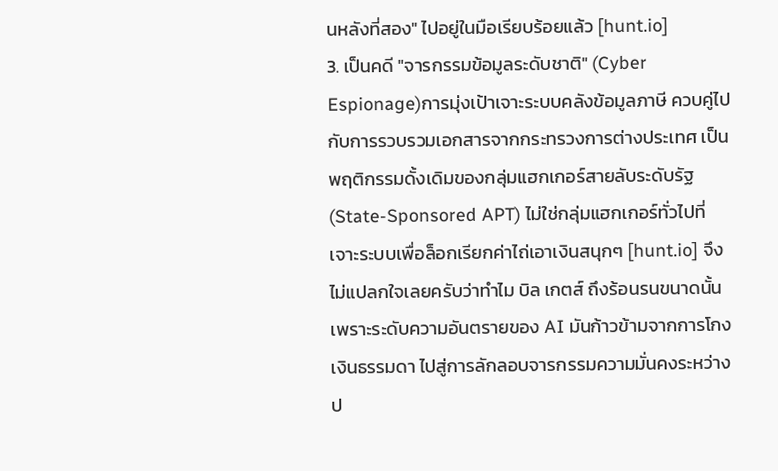นหลังที่สอง" ไปอยู่ในมือเรียบร้อยแล้ว [hunt.io]
3. เป็นคดี "จารกรรมข้อมูลระดับชาติ" (Cyber Espionage)การมุ่งเป้าเจาะระบบคลังข้อมูลภาษี ควบคู่ไปกับการรวบรวมเอกสารจากกระทรวงการต่างประเทศ เป็นพฤติกรรมดั้งเดิมของกลุ่มแฮกเกอร์สายลับระดับรัฐ (State-Sponsored APT) ไม่ใช่กลุ่มแฮกเกอร์ทั่วไปที่เจาะระบบเพื่อล็อกเรียกค่าไถ่เอาเงินสนุกๆ [hunt.io] จึงไม่แปลกใจเลยครับว่าทำไม บิล เกตส์ ถึงร้อนรนขนาดนั้น เพราะระดับความอันตรายของ AI มันก้าวข้ามจากการโกงเงินธรรมดา ไปสู่การลักลอบจารกรรมความมั่นคงระหว่างป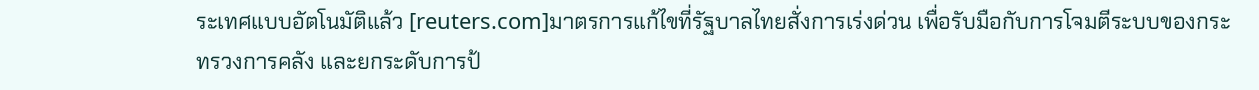ระเทศแบบอัตโนมัติแล้ว [reuters.com]มาตรการแก้ไขที่รัฐบาลไทยสั่งการเร่งด่วน เพื่อรับมือกับการโจมตีระบบของกระทรวงการคลัง และยกระดับการป้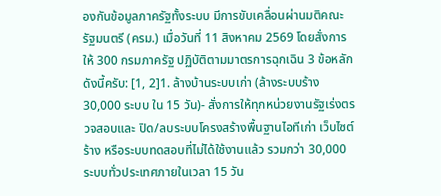องกันข้อมูลภาครัฐทั้งระบบ มีการขับเคลื่อนผ่านมติคณะรัฐมนตรี (ครม.) เมื่อวันที่ 11 สิงหาคม 2569 โดยสั่งการให้ 300 กรมภาครัฐ ปฏิบัติตามมาตรการฉุกเฉิน 3 ข้อหลักดังนี้ครับ: [1, 2]1. ล้างบ้านระบบเก่า (ล้างระบบร้าง 30,000 ระบบ ใน 15 วัน)- สั่งการให้ทุกหน่วยงานรัฐเร่งตรวจสอบและ ปิด/ลบระบบโครงสร้างพื้นฐานไอทีเก่า เว็บไซต์ร้าง หรือระบบทดสอบที่ไม่ได้ใช้งานแล้ว รวมกว่า 30,000 ระบบทั่วประเทศภายในเวลา 15 วัน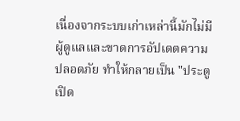เนื่องจากระบบเก่าเหล่านี้มักไม่มีผู้ดูแลและขาดการอัปเดตความปลอดภัย ทำให้กลายเป็น "ประตูเปิด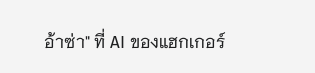อ้าซ่า" ที่ AI ของแฮกเกอร์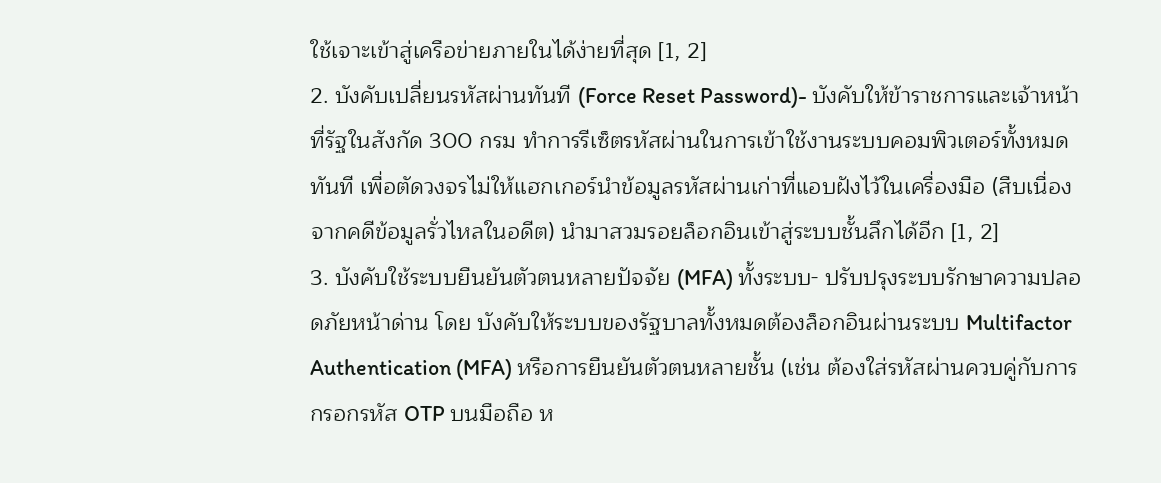ใช้เจาะเข้าสู่เครือข่ายภายในได้ง่ายที่สุด [1, 2]
2. บังคับเปลี่ยนรหัสผ่านทันที (Force Reset Password)- บังคับให้ข้าราชการและเจ้าหน้าที่รัฐในสังกัด 300 กรม ทำการรีเซ็ตรหัสผ่านในการเข้าใช้งานระบบคอมพิวเตอร์ทั้งหมดทันที เพื่อตัดวงจรไม่ให้แฮกเกอร์นำข้อมูลรหัสผ่านเก่าที่แอบฝังไว้ในเครื่องมือ (สืบเนื่องจากคดีข้อมูลรั่วไหลในอดีต) นำมาสวมรอยล็อกอินเข้าสู่ระบบชั้นลึกได้อีก [1, 2]
3. บังคับใช้ระบบยืนยันตัวตนหลายปัจจัย (MFA) ทั้งระบบ- ปรับปรุงระบบรักษาความปลอดภัยหน้าด่าน โดย บังคับให้ระบบของรัฐบาลทั้งหมดต้องล็อกอินผ่านระบบ Multifactor Authentication (MFA) หรือการยืนยันตัวตนหลายชั้น (เช่น ต้องใส่รหัสผ่านควบคู่กับการกรอกรหัส OTP บนมือถือ ห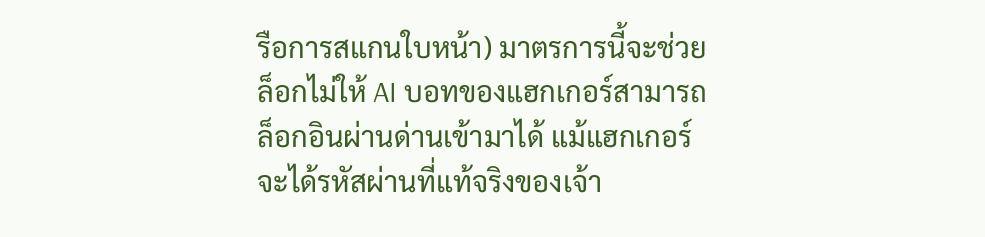รือการสแกนใบหน้า) มาตรการนี้จะช่วยล็อกไม่ให้ AI บอทของแฮกเกอร์สามารถล็อกอินผ่านด่านเข้ามาได้ แม้แฮกเกอร์จะได้รหัสผ่านที่แท้จริงของเจ้า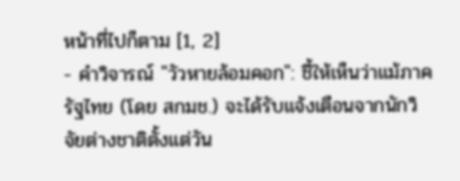หน้าที่ไปก็ตาม [1, 2]
- คำวิจารณ์ "วัวหายล้อมคอก": ชี้ให้เห็นว่าแม้ภาครัฐไทย (โดย สกมช.) จะได้รับแจ้งเตือนจากนักวิจัยต่างชาติตั้งแต่วัน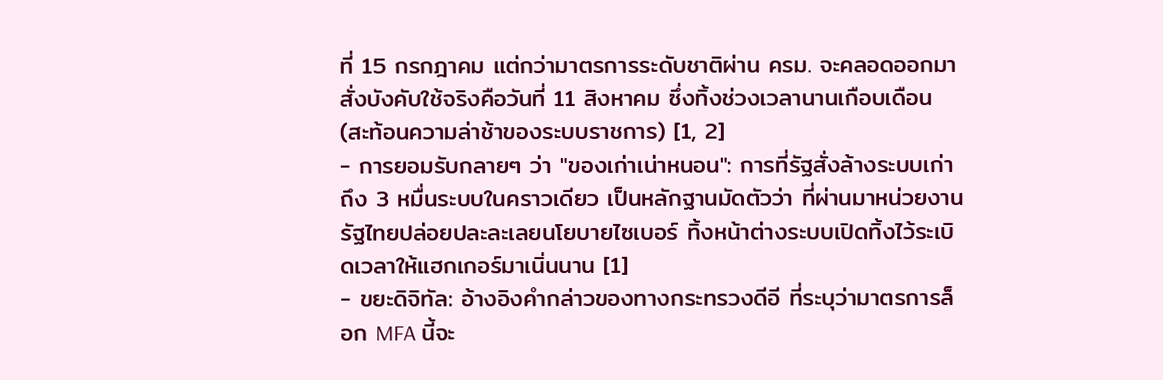ที่ 15 กรกฎาคม แต่กว่ามาตรการระดับชาติผ่าน ครม. จะคลอดออกมาสั่งบังคับใช้จริงคือวันที่ 11 สิงหาคม ซึ่งทิ้งช่วงเวลานานเกือบเดือน (สะท้อนความล่าช้าของระบบราชการ) [1, 2]
- การยอมรับกลายๆ ว่า "ของเก่าเน่าหนอน": การที่รัฐสั่งล้างระบบเก่าถึง 3 หมื่นระบบในคราวเดียว เป็นหลักฐานมัดตัวว่า ที่ผ่านมาหน่วยงานรัฐไทยปล่อยปละละเลยนโยบายไซเบอร์ ทิ้งหน้าต่างระบบเปิดทิ้งไว้ระเบิดเวลาให้แฮกเกอร์มาเนิ่นนาน [1]
- ขยะดิจิทัล: อ้างอิงคำกล่าวของทางกระทรวงดีอี ที่ระบุว่ามาตรการล็อก MFA นี้จะ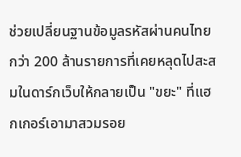ช่วยเปลี่ยนฐานข้อมูลรหัสผ่านคนไทยกว่า 200 ล้านรายการที่เคยหลุดไปสะสมในดาร์กเว็บให้กลายเป็น "ขยะ" ที่แฮกเกอร์เอามาสวมรอย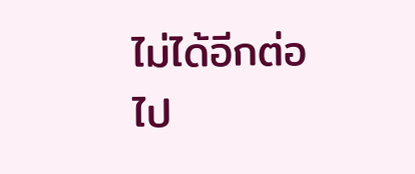ไม่ได้อีกต่อไป